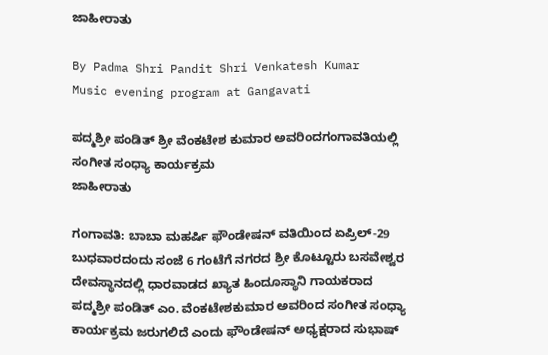ಜಾಹೀರಾತು

By Padma Shri Pandit Shri Venkatesh Kumar
Music evening program at Gangavati

ಪದ್ಮಶ್ರೀ ಪಂಡಿತ್ ಶ್ರೀ ವೆಂಕಟೇಶ ಕುಮಾರ ಅವರಿಂದಗಂಗಾವತಿಯಲ್ಲಿ ಸಂಗೀತ ಸಂಧ್ಯಾ ಕಾರ್ಯಕ್ರಮ
ಜಾಹೀರಾತು

ಗಂಗಾವತಿ: ಬಾಬಾ ಮಹರ್ಷಿ ಫೌಂಡೇಷನ್ ವತಿಯಿಂದ ಏಪ್ರಿಲ್-29 ಬುಧವಾರದಂದು ಸಂಜೆ 6 ಗಂಟೆಗೆ ನಗರದ ಶ್ರೀ ಕೊಟ್ಟೂರು ಬಸವೇಶ್ವರ ದೇವಸ್ಥಾನದಲ್ಲಿ ಧಾರವಾಡದ ಖ್ಯಾತ ಹಿಂದೂಸ್ಥಾನಿ ಗಾಯಕರಾದ ಪದ್ಮಶ್ರೀ ಪಂಡಿತ್ ಎಂ. ವೆಂಕಟೇಶಕುಮಾರ ಅವರಿಂದ ಸಂಗೀತ ಸಂಧ್ಯಾ ಕಾರ್ಯಕ್ರಮ ಜರುಗಲಿದೆ ಎಂದು ಫೌಂಡೇಷನ್ ಅಧ್ಯಕ್ಷರಾದ ಸುಭಾಷ್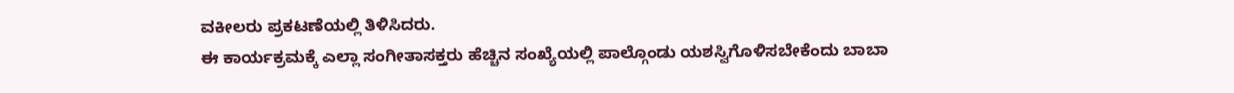ವಕೀಲರು ಪ್ರಕಟಣೆಯಲ್ಲಿ ತಿಳಿಸಿದರು.
ಈ ಕಾರ್ಯಕ್ರಮಕ್ಕೆ ಎಲ್ಲಾ ಸಂಗೀತಾಸಕ್ತರು ಹೆಚ್ಚಿನ ಸಂಖ್ಯೆಯಲ್ಲಿ ಪಾಲ್ಗೊಂಡು ಯಶಸ್ವಿಗೊಳಿಸಬೇಕೆಂದು ಬಾಬಾ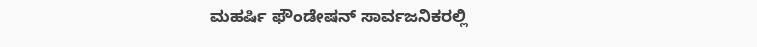ಮಹರ್ಷಿ ಫೌಂಡೇಷನ್ ಸಾರ್ವಜನಿಕರಲ್ಲಿ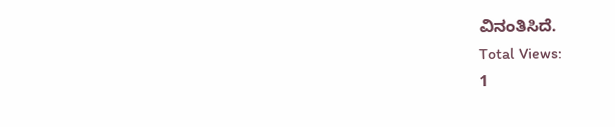ವಿನಂತಿಸಿದೆ.
Total Views:
1